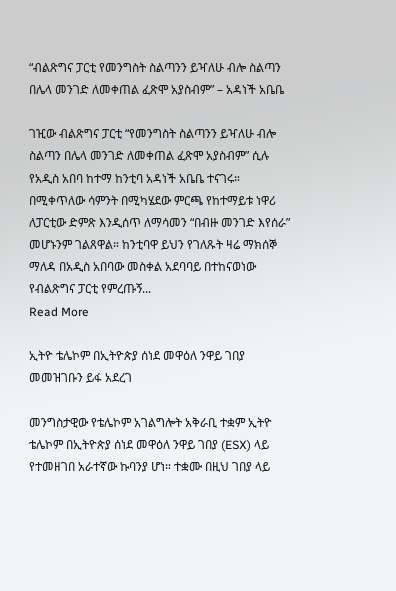“ብልጽግና ፓርቲ የመንግስት ስልጣንን ይዣለሁ ብሎ ስልጣን በሌላ መንገድ ለመቀጠል ፈጽሞ አያስብም” – አዳነች አቤቤ

ገዢው ብልጽግና ፓርቲ “የመንግስት ስልጣንን ይዣለሁ ብሎ ስልጣን በሌላ መንገድ ለመቀጠል ፈጽሞ አያስብም” ሲሉ የአዲስ አበባ ከተማ ከንቲባ አዳነች አቤቤ ተናገሩ። በሚቀጥለው ሳምንት በሚካሄደው ምርጫ የከተማይቱ ነዋሪ ለፓርቲው ድምጽ እንዲሰጥ ለማሳመን “በብዙ መንገድ እየሰራ” መሆኑንም ገልጸዋል። ከንቲባዋ ይህን የገለጹት ዛሬ ማክሰኞ ማለዳ በአዲስ አበባው መስቀል አደባባይ በተከናወነው የብልጽግና ፓርቲ የምረጡኝ...
Read More

ኢትዮ ቴሌኮም በኢትዮጵያ ሰነደ መዋዕለ ንዋይ ገበያ መመዝገቡን ይፋ አደረገ

መንግስታዊው የቴሌኮም አገልግሎት አቅራቢ ተቋም ኢትዮ ቴሌኮም በኢትዮጵያ ሰነደ መዋዕለ ንዋይ ገበያ (ESX) ላይ የተመዘገበ አራተኛው ኩባንያ ሆነ። ተቋሙ በዚህ ገበያ ላይ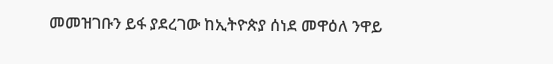መመዝገቡን ይፋ ያደረገው ከኢትዮጵያ ሰነደ መዋዕለ ንዋይ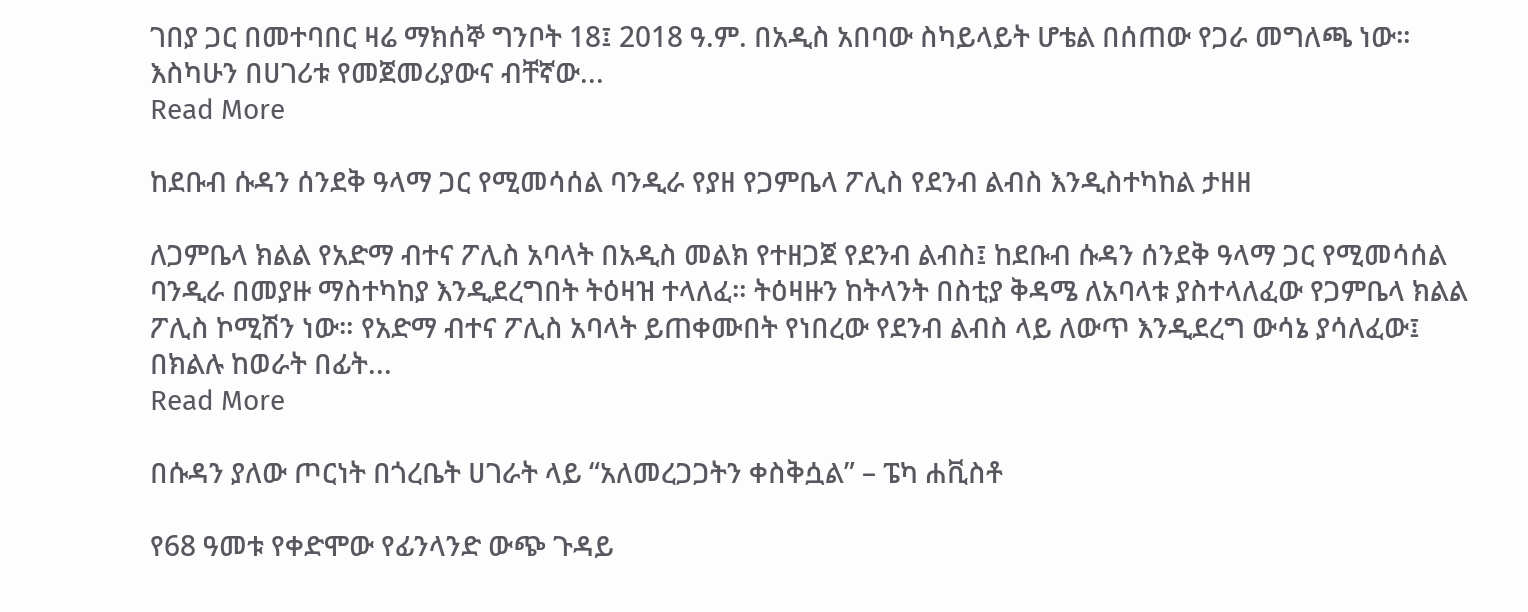ገበያ ጋር በመተባበር ዛሬ ማክሰኞ ግንቦት 18፤ 2018 ዓ.ም. በአዲስ አበባው ስካይላይት ሆቴል በሰጠው የጋራ መግለጫ ነው። እስካሁን በሀገሪቱ የመጀመሪያውና ብቸኛው...
Read More

ከደቡብ ሱዳን ሰንደቅ ዓላማ ጋር የሚመሳሰል ባንዲራ የያዘ የጋምቤላ ፖሊስ የደንብ ልብስ እንዲስተካከል ታዘዘ

ለጋምቤላ ክልል የአድማ ብተና ፖሊስ አባላት በአዲስ መልክ የተዘጋጀ የደንብ ልብስ፤ ከደቡብ ሱዳን ሰንደቅ ዓላማ ጋር የሚመሳሰል ባንዲራ በመያዙ ማስተካከያ እንዲደረግበት ትዕዛዝ ተላለፈ። ትዕዛዙን ከትላንት በስቲያ ቅዳሜ ለአባላቱ ያስተላለፈው የጋምቤላ ክልል ፖሊስ ኮሚሽን ነው። የአድማ ብተና ፖሊስ አባላት ይጠቀሙበት የነበረው የደንብ ልብስ ላይ ለውጥ እንዲደረግ ውሳኔ ያሳለፈው፤ በክልሉ ከወራት በፊት...
Read More

በሱዳን ያለው ጦርነት በጎረቤት ሀገራት ላይ “አለመረጋጋትን ቀስቅሷል” – ፔካ ሐቪስቶ

የ68 ዓመቱ የቀድሞው የፊንላንድ ውጭ ጉዳይ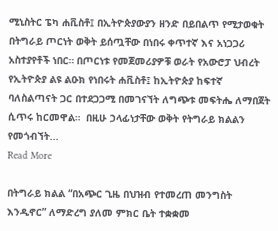ሚኒስትር ፔካ ሐቪስቶ፤ በኢትዮጵያውያን ዘንድ በይበልጥ የሚታወቁት በትግራይ ጦርነት ወቅት ይሰጧቸው በነበሩ ቀጥተኛ እና አነጋጋሪ አስተያየቶች ነበር። በጦርነቱ የመጀመሪያዎቹ ወራት የአውሮፓ ህብረት የኢትዮጵያ ልዩ ልዑክ የነበሩት ሐቪስቶ፤ ከኢትዮጵያ ከፍተኛ ባለስልጣናት ጋር በተደጋጋሚ በመገናኘት ለግጭቱ መፍትሔ ለማበጀት ሲጥሩ ከርመዋል።  በዚሁ ኃላፊነታቸው ወቅት የትግራይ ክልልን የመጎብኘት...
Read More

በትግራይ ክልል “በአጭር ጊዜ በህዝብ የተመረጠ መንግስት እንዲኖር” ለማድረግ ያለመ ምክር ቤት ተቋቋመ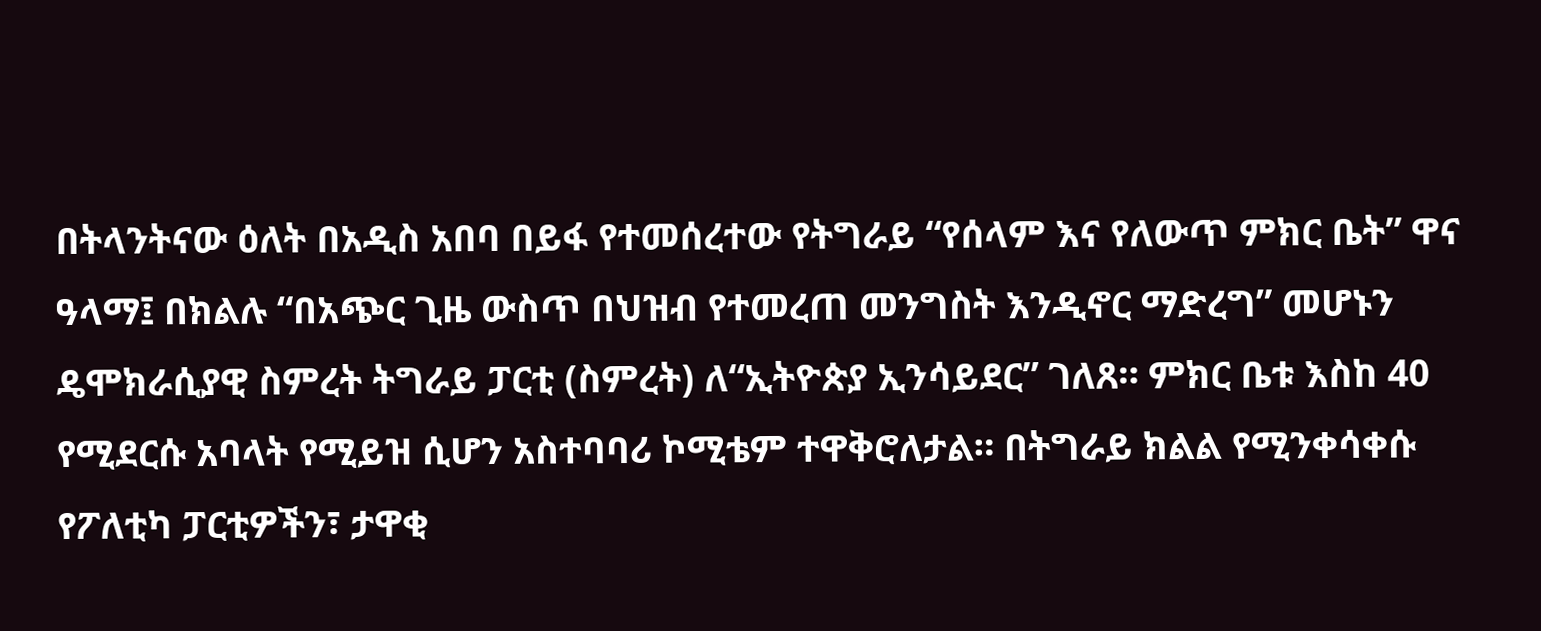በትላንትናው ዕለት በአዲስ አበባ በይፋ የተመሰረተው የትግራይ “የሰላም እና የለውጥ ምክር ቤት” ዋና ዓላማ፤ በክልሉ “በአጭር ጊዜ ውስጥ በህዝብ የተመረጠ መንግስት እንዲኖር ማድረግ” መሆኑን ዴሞክራሲያዊ ስምረት ትግራይ ፓርቲ (ስምረት) ለ“ኢትዮጵያ ኢንሳይደር” ገለጸ። ምክር ቤቱ እስከ 40 የሚደርሱ አባላት የሚይዝ ሲሆን አስተባባሪ ኮሚቴም ተዋቅሮለታል። በትግራይ ክልል የሚንቀሳቀሱ የፖለቲካ ፓርቲዎችን፣ ታዋቂ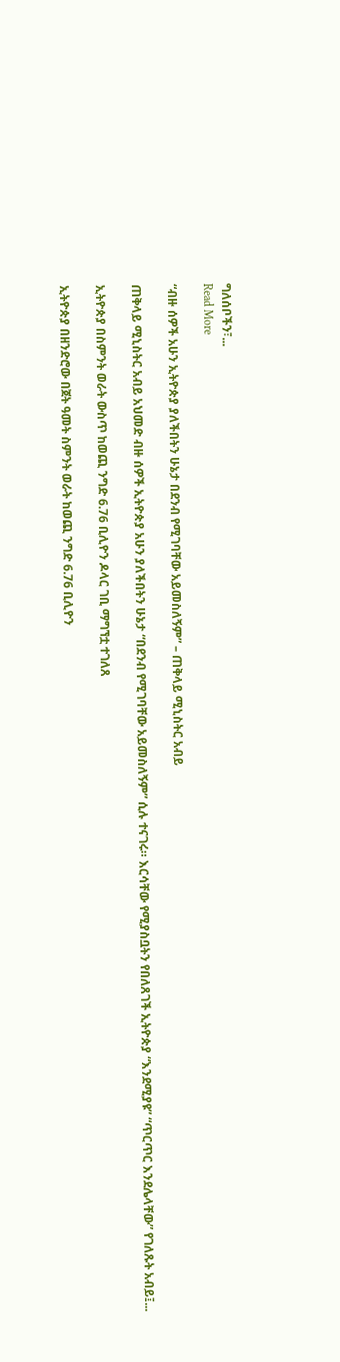ግለሰቦችን፣...
Read More

“ብዙ ሰዎች አሁን ኢትዮጵያ ያለችበትን ሁኔታ በደንብ የሚገባቸው አይመስለኝም” – ጠቅላይ ሚኒስትር አብይ

ጠቅላይ ሚኒስትር አብይ አህመድ ብዙ ሰዎች ኢትዮጵያ አሁን ያለችበትን ሁኔታ “በደንብ የሚገባቸው አይመስለኝም” ሲሉ ተናገሩ። እርሳቸው የሚያስቧትን የበለጸገች ኢትዮጵያ “እንደሚያዩ” “ጥርጥር እንደሌላቸው” የገለጹት አብይ፤...

ኢትዮጵያ በስምንት ወራት ውስጥ ከወጪ ንግድ 6.76 ቢሊዮን ዶላር ገቢ ማግኘቷ ተገለጸ

ኢትዮጵያ በዘንድሮው በጀት ዓመት ስምንት ወራት ከወጪ ንግድ 6.76 ቢሊዮን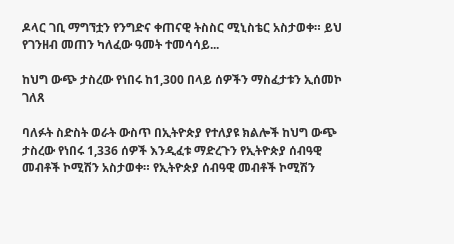ዶላር ገቢ ማግኘቷን የንግድና ቀጠናዊ ትስስር ሚኒስቴር አስታወቀ። ይህ የገንዘብ መጠን ካለፈው ዓመት ተመሳሳይ...

ከህግ ውጭ ታስረው የነበሩ ከ1,300 በላይ ሰዎችን ማስፈታቱን ኢሰመኮ ገለጸ

ባለፉት ስድስት ወራት ውስጥ በኢትዮጵያ የተለያዩ ክልሎች ከህግ ውጭ ታስረው የነበሩ 1,336 ሰዎች እንዲፈቱ ማድረጉን የኢትዮጵያ ሰብዓዊ መብቶች ኮሚሽን አስታወቀ። የኢትዮጵያ ሰብዓዊ መብቶች ኮሚሽን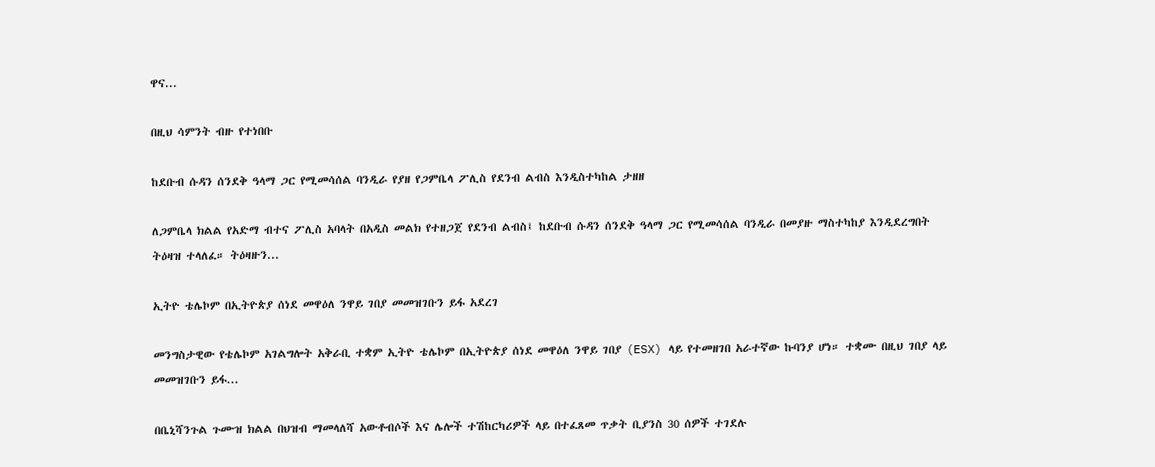ዋና...

በዚህ ሳምንት ብዙ የተነበቡ

ከደቡብ ሱዳን ሰንደቅ ዓላማ ጋር የሚመሳሰል ባንዲራ የያዘ የጋምቤላ ፖሊስ የደንብ ልብስ እንዲስተካከል ታዘዘ

ለጋምቤላ ክልል የአድማ ብተና ፖሊስ አባላት በአዲስ መልክ የተዘጋጀ የደንብ ልብስ፤ ከደቡብ ሱዳን ሰንደቅ ዓላማ ጋር የሚመሳሰል ባንዲራ በመያዙ ማስተካከያ እንዲደረግበት ትዕዛዝ ተላለፈ። ትዕዛዙን...

ኢትዮ ቴሌኮም በኢትዮጵያ ሰነደ መዋዕለ ንዋይ ገበያ መመዝገቡን ይፋ አደረገ

መንግስታዊው የቴሌኮም አገልግሎት አቅራቢ ተቋም ኢትዮ ቴሌኮም በኢትዮጵያ ሰነደ መዋዕለ ንዋይ ገበያ (ESX) ላይ የተመዘገበ አራተኛው ኩባንያ ሆነ። ተቋሙ በዚህ ገበያ ላይ መመዝገቡን ይፋ...

በቤኒሻንጉል ጉሙዝ ክልል በህዝብ ማመላለሻ አውቶብሶች እና ሌሎች ተሽከርካሪዎች ላይ በተፈጸመ ጥቃት ቢያንስ 30 ሰዎች ተገደሉ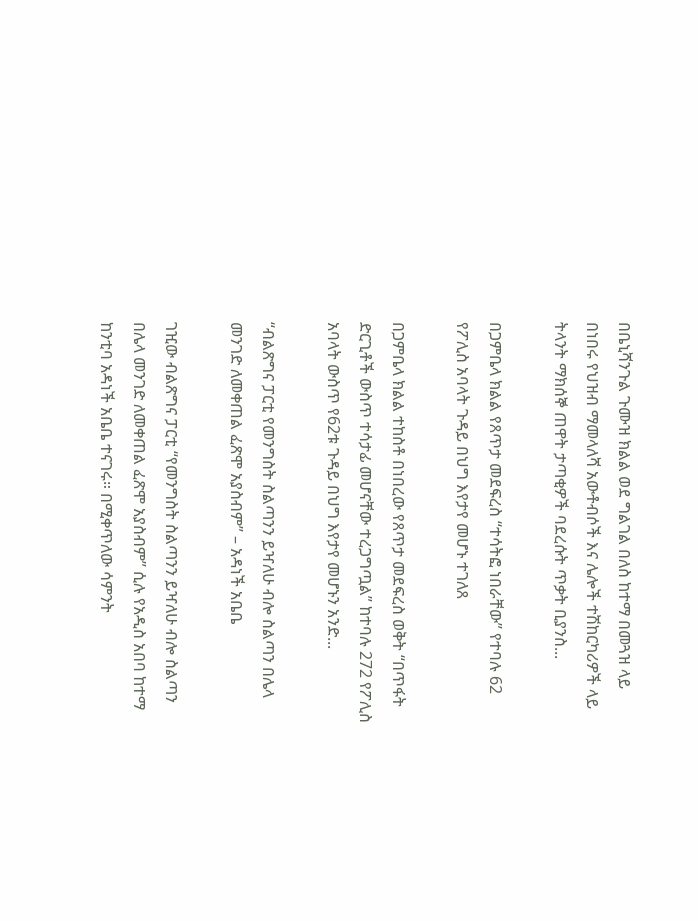በቤኒሻንጉል ጉሙዝ ክልል ወደ ግልገል በለስ ከተማ በመጓዝ ላይ በነበሩ የህዝብ ማመላለሻ አውቶብሶች እና ሌሎች ተሽከርካሪዎች ላይ ትላንት ማክሰኞ ጠዋት ታጣቂዎች ባደረሱት ጥቃት ቢያንስ...

በጋምቤላ ክልል የጸጥታ መደፍረስ “ተሳትፎ ነበራቸው” የተባሉ 62 የፖሊስ አባላት ጉዳይ በህግ እየታየ መሆኑ ተገለጸ

በጋምቤላ ክልል ተከስቶ በነበረው የጸጥታ መደፍረስ ወቅት “በጥፋት ድርጊቶች ውስጥ ተሳታፊ መሆናቸው ተረጋግጧል” ከተባሉ 272 የፖሊስ አባላት ውስጥ የ62ቱ ጉዳይ በህግ እየታየ መሆኑን አንድ...

“ብልጽግና ፓርቲ የመንግስት ስልጣንን ይዣለሁ ብሎ ስልጣን በሌላ መንገድ ለመቀጠል ፈጽሞ አያስብም” – አዳነች አቤቤ

ገዢው ብልጽግና ፓርቲ “የመንግስት ስልጣንን ይዣለሁ ብሎ ስልጣን በሌላ መንገድ ለመቀጠል ፈጽሞ አያስብም” ሲሉ የአዲስ አበባ ከተማ ከንቲባ አዳነች አቤቤ ተናገሩ። በሚቀጥለው ሳምንት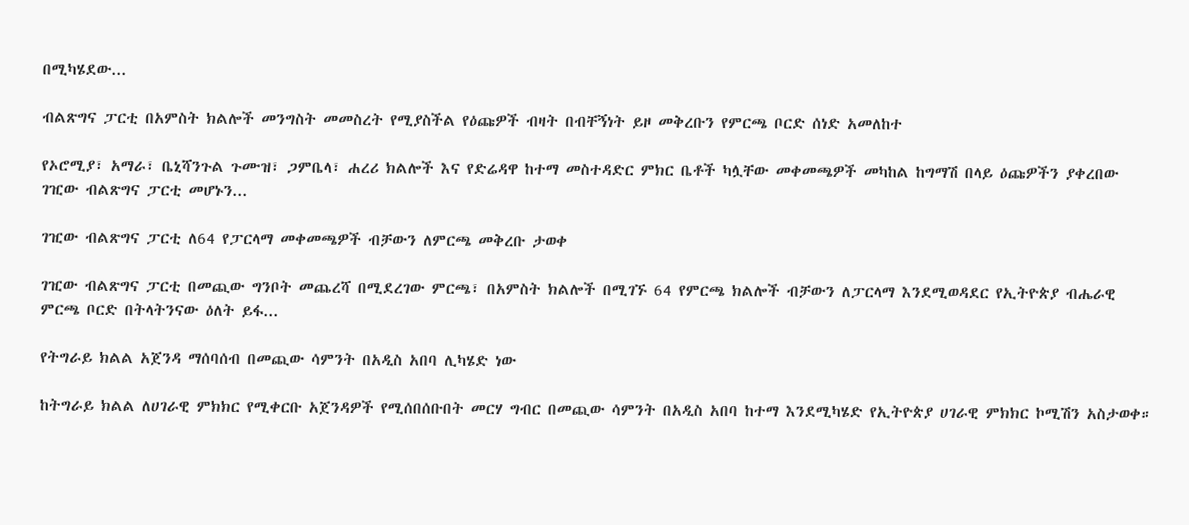በሚካሄደው...

ብልጽግና ፓርቲ በአምስት ክልሎች መንግስት መመስረት የሚያስችል የዕጩዎች ብዛት በብቸኝነት ይዞ መቅረቡን የምርጫ ቦርድ ሰነድ አመለከተ

የኦሮሚያ፣ አማራ፣ ቤኒሻንጉል ጉሙዝ፣ ጋምቤላ፣ ሐረሪ ክልሎች እና የድሬዳዋ ከተማ መስተዳድር ምክር ቤቶች ካሏቸው መቀመጫዎች መካከል ከግማሽ በላይ ዕጩዎችን ያቀረበው ገዢው ብልጽግና ፓርቲ መሆኑን...

ገዢው ብልጽግና ፓርቲ ለ64 የፓርላማ መቀመጫዎች ብቻውን ለምርጫ መቅረቡ ታወቀ

ገዢው ብልጽግና ፓርቲ በመጪው ግንቦት መጨረሻ በሚደረገው ምርጫ፣ በአምስት ክልሎች በሚገኙ 64 የምርጫ ክልሎች ብቻውን ለፓርላማ እንደሚወዳደር የኢትዮጵያ ብሔራዊ ምርጫ ቦርድ በትላትንናው ዕለት ይፋ...

የትግራይ ክልል አጀንዳ ማሰባሰብ በመጪው ሳምንት በአዲስ አበባ ሊካሄድ ነው

ከትግራይ ክልል ለሀገራዊ ምክክር የሚቀርቡ አጀንዳዎች የሚሰበሰቡበት መርሃ ግብር በመጪው ሳምንት በአዲስ አበባ ከተማ እንደሚካሄድ የኢትዮጵያ ሀገራዊ ምክክር ኮሚሽን አስታወቀ።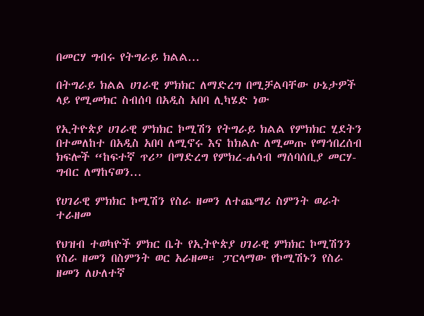በመርሃ ግብሩ የትግራይ ክልል...

በትግራይ ክልል ሀገራዊ ምክክር ለማድረግ በሚቻልባቸው ሁኔታዎች ላይ የሚመክር ስብሰባ በአዲስ አበባ ሊካሄድ ነው

የኢትዮጵያ ሀገራዊ ምክክር ኮሚሽን የትግራይ ክልል የምክክር ሂደትን በተመለከተ በአዲስ አበባ ለሚኖሩ እና ከክልሉ ለሚመጡ የማኅበረሰብ ክፍሎች “ከፍተኛ ጥሪ” በማድረግ የምክረ-ሐሳብ ማሰባሰቢያ መርሃ-ግብር ለማከናወን...

የሀገራዊ ምክክር ኮሚሽን የስራ ዘመን ለተጨማሪ ስምንት ወራት ተራዘመ

የህዝብ ተወካዮች ምክር ቤት የኢትዮጵያ ሀገራዊ ምክክር ኮሚሽንን የስራ ዘመን በስምንት ወር አራዘመ። ፓርላማው የኮሚሽኑን የስራ ዘመን ለሁለተኛ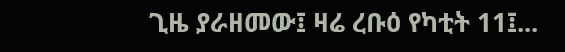ጊዜ ያራዘመው፤ ዛሬ ረቡዕ የካቲት 11፤...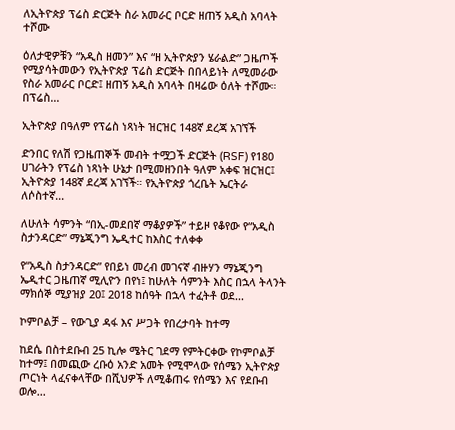ለኢትዮጵያ ፕሬስ ድርጅት ስራ አመራር ቦርድ ዘጠኝ አዲስ አባላት ተሾሙ

ዕለታዊዎቹን “አዲስ ዘመን” እና “ዘ ኢትዮጵያን ሄራልድ” ጋዜጦች የሚያሳትመውን የኢትዮጵያ ፕሬስ ድርጅት በበላይነት ለሚመራው የስራ አመራር ቦርድ፤ ዘጠኝ አዲስ አባላት በዛሬው ዕለት ተሾሙ። በፕሬስ...

ኢትዮጵያ በዓለም የፕሬስ ነጻነት ዝርዝር 148ኛ ደረጃ አገኘች

ድንበር የለሽ የጋዜጠኞች መብት ተሟጋች ድርጅት (RSF) የ180 ሀገራትን የፕሬስ ነጻነት ሁኔታ በሚመዘንበት ዓለም አቀፍ ዝርዝር፤ ኢትዮጵያ 148ኛ ደረጃ አገኘች። የኢትዮጵያ ጎረቤት ኤርትራ ለሶስተኛ...

ለሁለት ሳምንት “በኢ-መደበኛ ማቆያዎች” ተይዞ የቆየው የ“አዲስ ስታንዳርድ” ማኔጂንግ ኤዲተር ከእስር ተለቀቀ

የ“አዲስ ስታንዳርድ” የበይነ መረብ መገናኛ ብዙሃን ማኔጂንግ ኤዲተር ጋዜጠኛ ሚሊዮን በየነ፤ ከሁለት ሳምንት እስር በኋላ ትላንት ማክሰኞ ሚያዝያ 20፤ 2018 ከሰዓት በኋላ ተፈትቶ ወደ...

ኮምቦልቻ – የውጊያ ዳፋ እና ሥጋት የበረታባት ከተማ

ከደሴ በስተደቡብ 25 ኪሎ ሜትር ገደማ የምትርቀው የኮምቦልቻ ከተማ፤ በመጪው ረቡዕ አንድ አመት የሚሞላው የሰሜን ኢትዮጵያ ጦርነት ላፈናቀላቸው በሺህዎች ለሚቆጠሩ የሰሜን እና የደቡብ ወሎ...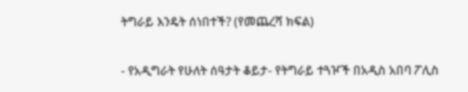ትግራይ እንዴት ሰነበተች? (የመጨረሻ ክፍል)

- የአዲግራት የሁለት ሰዓታት ቆይታ- የትግራይ ተጓዦች በአዲስ አበባ ፖሊስ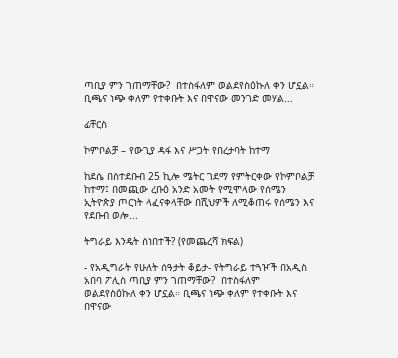ጣቢያ ምን ገጠማቸው?  በተስፋለም ወልደየስዕኩለ ቀን ሆኗል። ቢጫና ነጭ ቀለም የተቀቡት እና በዋናው መንገድ መሃል...

ፊቸርስ

ኮምቦልቻ – የውጊያ ዳፋ እና ሥጋት የበረታባት ከተማ

ከደሴ በስተደቡብ 25 ኪሎ ሜትር ገደማ የምትርቀው የኮምቦልቻ ከተማ፤ በመጪው ረቡዕ አንድ አመት የሚሞላው የሰሜን ኢትዮጵያ ጦርነት ላፈናቀላቸው በሺህዎች ለሚቆጠሩ የሰሜን እና የደቡብ ወሎ...

ትግራይ እንዴት ሰነበተች? (የመጨረሻ ክፍል)

- የአዲግራት የሁለት ሰዓታት ቆይታ- የትግራይ ተጓዦች በአዲስ አበባ ፖሊስ ጣቢያ ምን ገጠማቸው?  በተስፋለም ወልደየስዕኩለ ቀን ሆኗል። ቢጫና ነጭ ቀለም የተቀቡት እና በዋናው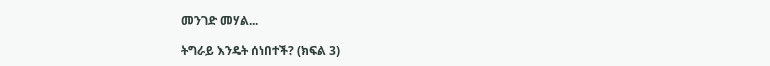መንገድ መሃል...

ትግራይ እንዴት ሰነበተች? (ክፍል 3)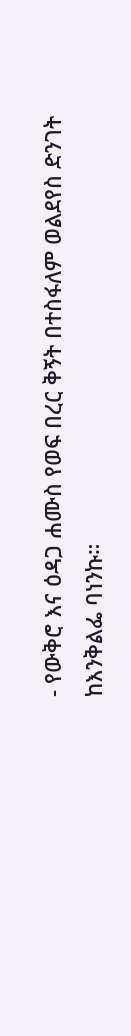- የውቅሮ እና ዕዳጋ ሐሙስ የወፍ በረር ቅኝት በተስፋለም ወልደየስ ድንገት ከእንቅልፌ ባነንኩ።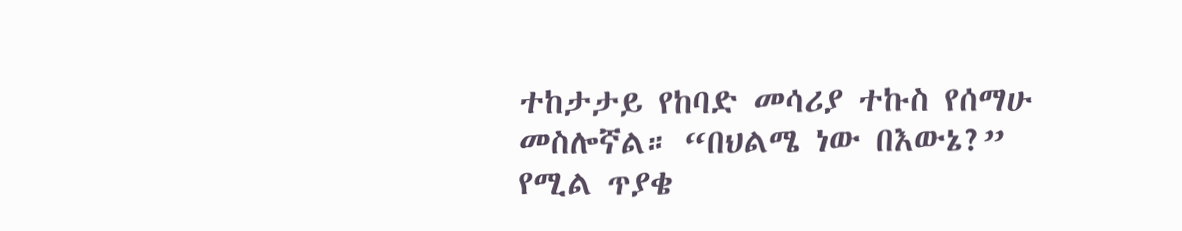ተከታታይ የከባድ መሳሪያ ተኩስ የሰማሁ መስሎኛል። “በህልሜ ነው በእውኔ?” የሚል ጥያቄ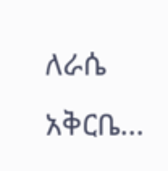ለራሴ አቅርቤ...